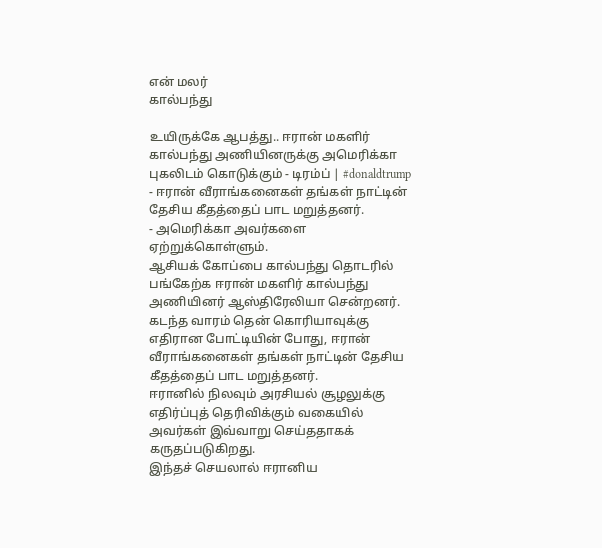என் மலர்
கால்பந்து

உயிருக்கே ஆபத்து.. ஈரான் மகளிர் கால்பந்து அணியினருக்கு அமெரிக்கா புகலிடம் கொடுக்கும் - டிரம்ப் | #donaldtrump
- ஈரான் வீராங்கனைகள் தங்கள் நாட்டின் தேசிய கீதத்தைப் பாட மறுத்தனர்.
- அமெரிக்கா அவர்களை ஏற்றுக்கொள்ளும்.
ஆசியக் கோப்பை கால்பந்து தொடரில் பங்கேற்க ஈரான் மகளிர் கால்பந்து அணியினர் ஆஸ்திரேலியா சென்றனர்.
கடந்த வாரம் தென் கொரியாவுக்கு எதிரான போட்டியின் போது, ஈரான் வீராங்கனைகள் தங்கள் நாட்டின் தேசிய கீதத்தைப் பாட மறுத்தனர்.
ஈரானில் நிலவும் அரசியல் சூழலுக்கு எதிர்ப்புத் தெரிவிக்கும் வகையில் அவர்கள் இவ்வாறு செய்ததாகக் கருதப்படுகிறது.
இந்தச் செயலால் ஈரானிய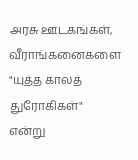அரசு ஊடகங்கள், வீராங்கனைகளை "யுத்த காலத் துரோகிகள்" என்று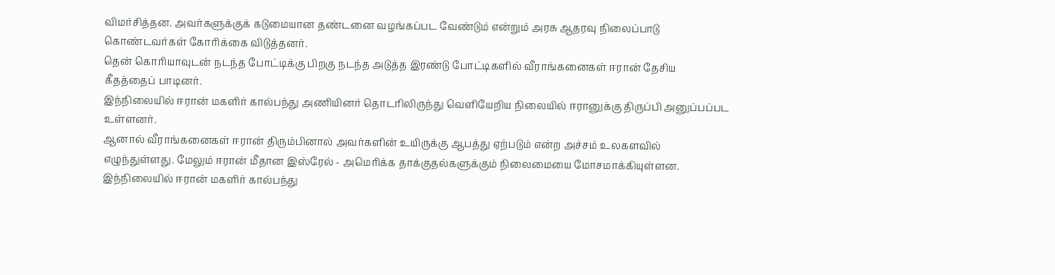விமர்சித்தன. அவர்களுக்குக் கடுமையான தண்டனை வழங்கப்பட வேண்டும் என்றும் அரசு ஆதரவு நிலைப்பாடு கொண்டவர்கள் கோரிக்கை விடுத்தனர்.
தென் கொரியாவுடன் நடந்த போட்டிக்கு பிறகு நடந்த அடுத்த இரண்டு போட்டிகளில் வீராங்கனைகள் ஈரான் தேசிய கீதத்தைப் பாடினர்.
இந்நிலையில் ஈரான் மகளிர் கால்பந்து அணியினர் தொடரிலிருந்து வெளியேறிய நிலையில் ஈரானுக்கு திருப்பி அனுப்பப்பட உள்ளனர்.
ஆனால் வீராங்கனைகள் ஈரான் திரும்பினால் அவர்களின் உயிருக்கு ஆபத்து ஏற்படும் என்ற அச்சம் உலகளவில் எழுந்துள்ளது. மேலும் ஈரான் மீதான இஸ்ரேல் - அமெரிக்க தாக்குதல்களுக்கும் நிலைமையை மோசமாக்கியுள்ளன.
இந்நிலையில் ஈரான் மகளிர் கால்பந்து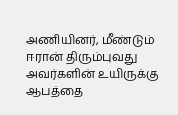அணியினர், மீண்டும் ஈரான் திரும்புவது அவர்களின் உயிருக்கு ஆபத்தை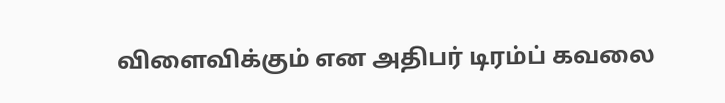விளைவிக்கும் என அதிபர் டிரம்ப் கவலை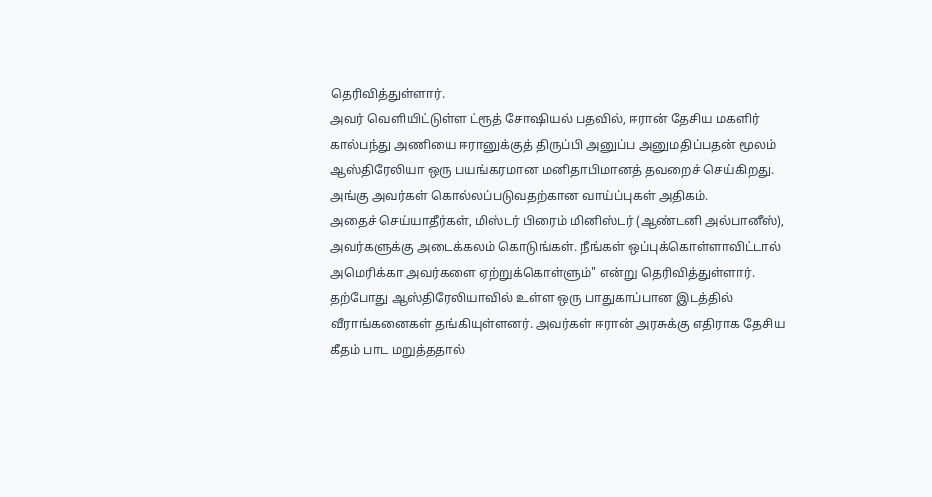தெரிவித்துள்ளார்.
அவர் வெளியிட்டுள்ள ட்ரூத் சோஷியல் பதவில், ஈரான் தேசிய மகளிர் கால்பந்து அணியை ஈரானுக்குத் திருப்பி அனுப்ப அனுமதிப்பதன் மூலம் ஆஸ்திரேலியா ஒரு பயங்கரமான மனிதாபிமானத் தவறைச் செய்கிறது. அங்கு அவர்கள் கொல்லப்படுவதற்கான வாய்ப்புகள் அதிகம்.
அதைச் செய்யாதீர்கள், மிஸ்டர் பிரைம் மினிஸ்டர் (ஆண்டனி அல்பானீஸ்), அவர்களுக்கு அடைக்கலம் கொடுங்கள். நீங்கள் ஒப்புக்கொள்ளாவிட்டால் அமெரிக்கா அவர்களை ஏற்றுக்கொள்ளும்" என்று தெரிவித்துள்ளார்.
தற்போது ஆஸ்திரேலியாவில் உள்ள ஒரு பாதுகாப்பான இடத்தில் வீராங்கனைகள் தங்கியுள்ளனர். அவர்கள் ஈரான் அரசுக்கு எதிராக தேசிய கீதம் பாட மறுத்ததால்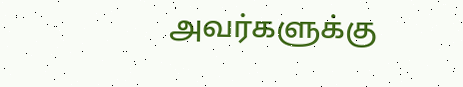அவர்களுக்கு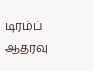டிரம்ப் ஆதரவு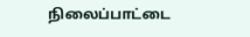நிலைப்பாட்டை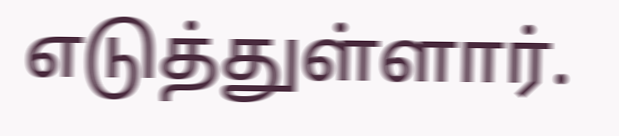எடுத்துள்ளார்.